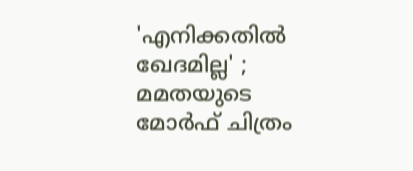'എനിക്കതില്‍ ഖേദമില്ല' ; മമതയുടെ മോര്‍ഫ് ചിത്രം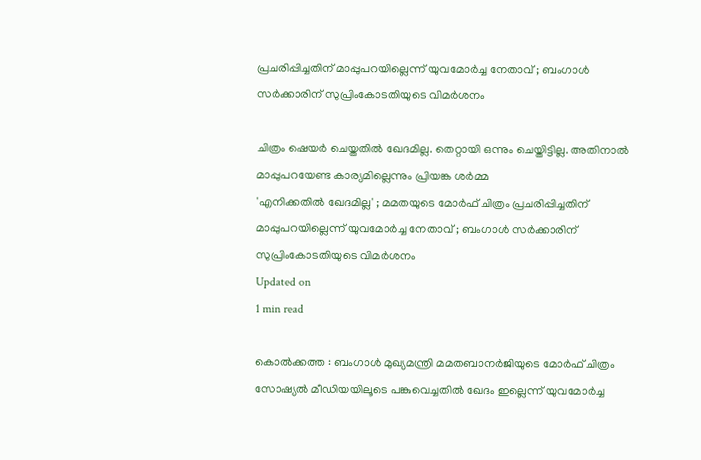പ്രചരിപ്പിച്ചതിന് മാപ്പുപറയില്ലെന്ന് യുവമോര്‍ച്ച നേതാവ് ; ബംഗാള്‍ സര്‍ക്കാരിന് സുപ്രിംകോടതിയുടെ വിമര്‍ശനം

ചിത്രം ഷെയര്‍ ചെയ്തതില്‍ ഖേദമില്ല. തെറ്റായി ഒന്നും ചെയ്തിട്ടില്ല. അതിനാല്‍ മാപ്പുപറയേണ്ട കാര്യമില്ലെന്നും പ്രിയങ്ക ശര്‍മ്മ
'എനിക്കതില്‍ ഖേദമില്ല' ; മമതയുടെ മോര്‍ഫ് ചിത്രം പ്രചരിപ്പിച്ചതിന് മാപ്പുപറയില്ലെന്ന് യുവമോര്‍ച്ച നേതാവ് ; ബംഗാള്‍ സര്‍ക്കാരിന് സുപ്രിംകോടതിയുടെ വിമര്‍ശനം
Updated on
1 min read

കൊല്‍ക്കത്ത : ബംഗാള്‍ മുഖ്യമന്ത്രി മമതബാനര്‍ജിയുടെ മോര്‍ഫ് ചിത്രം സോഷ്യല്‍ മീഡിയയിലൂടെ പങ്കുവെച്ചതില്‍ ഖേദം ഇല്ലെന്ന് യുവമോര്‍ച്ച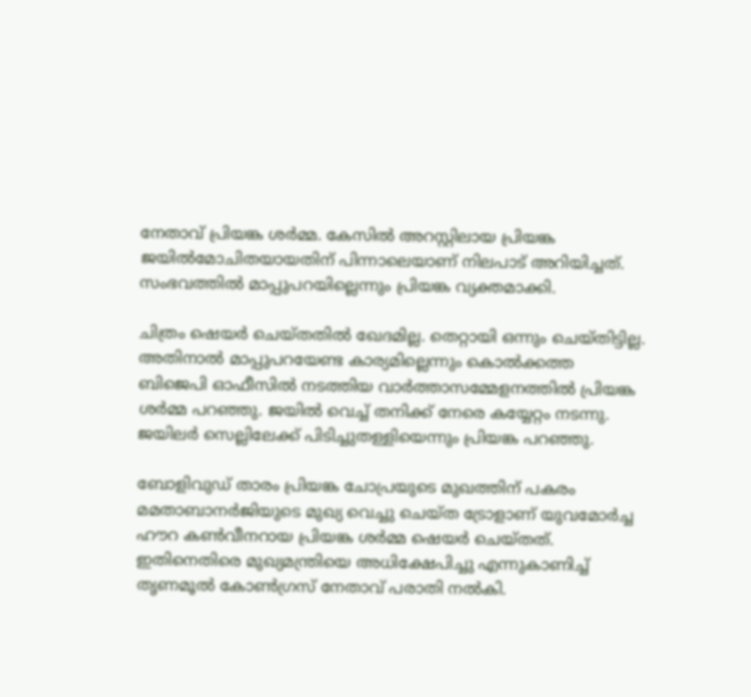നേതാവ് പ്രിയങ്ക ശര്‍മ്മ. കേസില്‍ അറസ്റ്റിലായ പ്രിയങ്ക ജയില്‍മോചിതയായതിന് പിന്നാലെയാണ് നിലപാട് അറിയിച്ചത്. സംഭവത്തില്‍ മാപ്പുപറയില്ലെന്നും പ്രിയങ്ക വ്യക്തമാക്കി.

ചിത്രം ഷെയര്‍ ചെയ്തതില്‍ ഖേദമില്ല. തെറ്റായി ഒന്നും ചെയ്തിട്ടില്ല. അതിനാല്‍ മാപ്പുപറയേണ്ട കാര്യമില്ലെന്നും കൊല്‍ക്കത്ത ബിജെപി ഓഫീസില്‍ നടത്തിയ വാര്‍ത്താസമ്മേളനത്തില്‍ പ്രിയങ്ക ശര്‍മ്മ പറഞ്ഞു. ജയില്‍ വെച്ച് തനിക്ക് നേരെ കയ്യേറ്റം നടന്നു. ജയിലര്‍ സെല്ലിലേക്ക് പിടിച്ചുതള്ളിയെന്നും പ്രിയങ്ക പറഞ്ഞു.

ബോളിവുഡ് താരം പ്രിയങ്ക ചോപ്രയുടെ മുഖത്തിന് പകരം മമതാബാനര്‍ജിയുടെ മുഖ്യ വെച്ചു ചെയ്ത ട്രോളാണ് യുവമോര്‍ച്ച ഹൗറ കണ്‍വീനറായ പ്രിയങ്ക ശര്‍മ്മ ഷെയര്‍ ചെയ്തത്. ഇതിനെതിരെ മുഖ്യമന്ത്രിയെ അധിക്ഷേപിച്ചു എന്നുകാണിച്ച് തൃണമൂല്‍ കോണ്‍ഗ്രസ് നേതാവ് പരാതി നല്‍കി.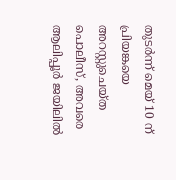തുടര്‍ന്ന് മെയ് 10 ന് പ്രിയങ്കയെ അറസ്റ്റുചെയ്ത പൊലീസ്, അവരെ ആലിപ്പൂര്‍ ജയിലില്‍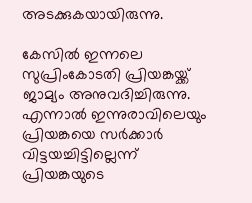അടക്കുകയായിരുന്നു.

കേസില്‍ ഇന്നലെ സുപ്രിംകോടതി പ്രിയങ്കയ്ക്ക് ജാമ്യം അനുവദിച്ചിരുന്നു. എന്നാല്‍ ഇന്നുരാവിലെയും പ്രിയങ്കയെ സര്‍ക്കാര്‍ വിട്ടയച്ചിട്ടില്ലെന്ന് പ്രിയങ്കയുടെ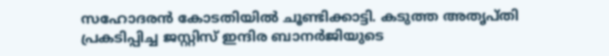സഹോദരന്‍ കോടതിയില്‍ ചൂണ്ടിക്കാട്ടി. കടുത്ത അതൃപ്തി പ്രകടിപ്പിച്ച ജസ്റ്റിസ് ഇന്ദിര ബാനര്‍ജിയുടെ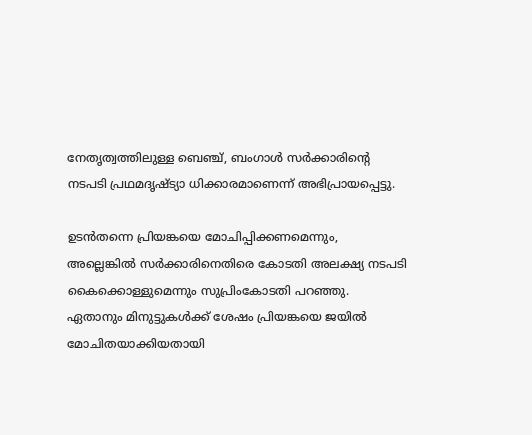നേതൃത്വത്തിലുള്ള ബെഞ്ച്, ബംഗാള്‍ സര്‍ക്കാരിന്റെ നടപടി പ്രഥമദൃഷ്ട്യാ ധിക്കാരമാണെന്ന് അഭിപ്രായപ്പെട്ടു.

ഉടന്‍തന്നെ പ്രിയങ്കയെ മോചിപ്പിക്കണമെന്നും, അല്ലെങ്കില്‍ സര്‍ക്കാരിനെതിരെ കോടതി അലക്ഷ്യ നടപടി കൈക്കൊള്ളുമെന്നും സുപ്രിംകോടതി പറഞ്ഞു. ഏതാനും മിനുട്ടുകള്‍ക്ക് ശേഷം പ്രിയങ്കയെ ജയില്‍ മോചിതയാക്കിയതായി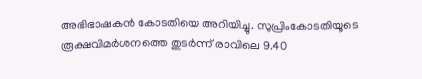അഭിഭാഷകന്‍ കോടതിയെ അറിയിച്ചു. സുപ്രിംകോടതിയൂടെ രൂക്ഷവിമര്‍ശനത്തെ തുടര്‍ന്ന് രാവിലെ 9.40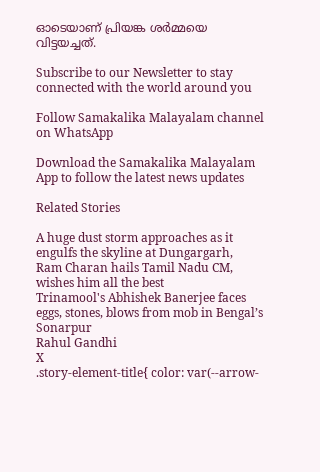ഓടെയാണ് പ്രിയങ്ക ശര്‍മ്മയെ വിട്ടയച്ചത്.

Subscribe to our Newsletter to stay connected with the world around you

Follow Samakalika Malayalam channel on WhatsApp

Download the Samakalika Malayalam App to follow the latest news updates

Related Stories

A huge dust storm approaches as it engulfs the skyline at Dungargarh,
Ram Charan hails Tamil Nadu CM, wishes him all the best
Trinamool's Abhishek Banerjee faces eggs, stones, blows from mob in Bengal’s Sonarpur
Rahul Gandhi
X
.story-element-title{ color: var(--arrow-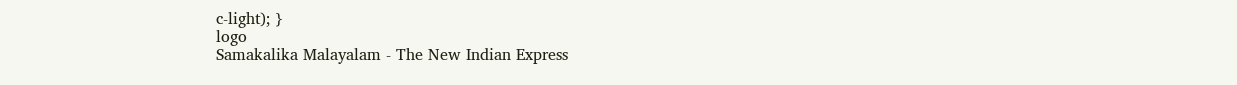c-light); }
logo
Samakalika Malayalam - The New Indian Express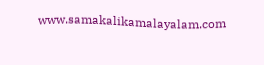www.samakalikamalayalam.com